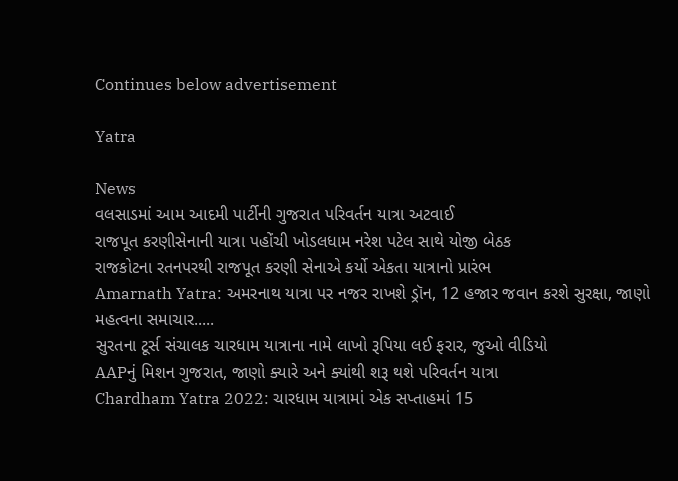Continues below advertisement

Yatra

News
વલસાડમાં આમ આદમી પાર્ટીની ગુજરાત પરિવર્તન યાત્રા અટવાઈ
રાજપૂત કરણીસેનાની યાત્રા પહોંચી ખોડલધામ નરેશ પટેલ સાથે યોજી બેઠક
રાજકોટના રતનપરથી રાજપૂત કરણી સેનાએ કર્યો એકતા યાત્રાનો પ્રારંભ
Amarnath Yatra: અમરનાથ યાત્રા પર નજર રાખશે ડ્રૉન, 12 હજાર જવાન કરશે સુરક્ષા, જાણો મહત્વના સમાચાર.....
સુરતના ટૂર્સ સંચાલક ચારધામ યાત્રાના નામે લાખો રૂપિયા લઈ ફરાર, જુઓ વીડિયો
AAPનું મિશન ગુજરાત, જાણો ક્યારે અને ક્યાંથી શરૂ થશે પરિવર્તન યાત્રા
Chardham Yatra 2022: ચારધામ યાત્રામાં એક સપ્તાહમાં 15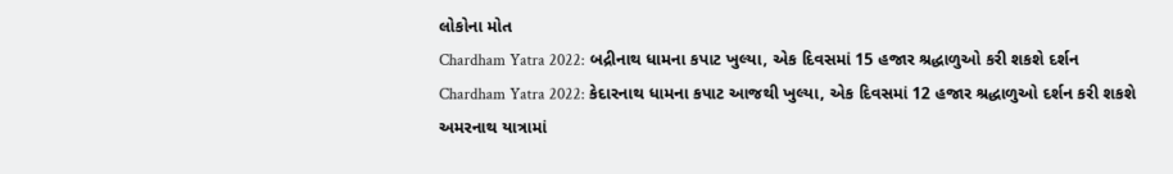લોકોના મોત
Chardham Yatra 2022: બદ્રીનાથ ધામના કપાટ ખુલ્યા, એક દિવસમાં 15 હજાર શ્રદ્ધાળુઓ કરી શકશે દર્શન
Chardham Yatra 2022: કેદારનાથ ધામના કપાટ આજથી ખુલ્યા, એક દિવસમાં 12 હજાર શ્રદ્ધાળુઓ દર્શન કરી શકશે
અમરનાથ યાત્રામાં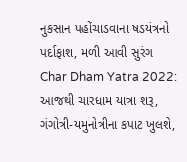નુકસાન પહોંચાડવાના ષડયંત્રનો પર્દાફાશ, મળી આવી સુરંગ
Char Dham Yatra 2022: આજથી ચારધામ યાત્રા શરૂ, ગંગોત્રી-યમુનોત્રીના કપાટ ખુલશે,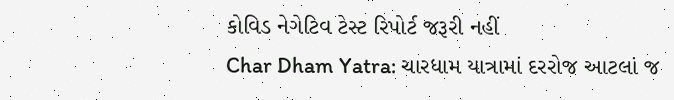કોવિડ નેગેટિવ ટેસ્ટ રિપોર્ટ જરૂરી નહીં
Char Dham Yatra: ચારધામ યાત્રામાં દરરોજ આટલાં જ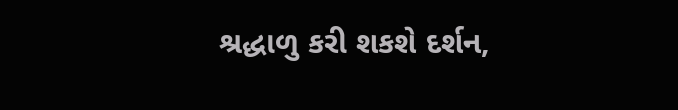શ્રદ્ધાળુ કરી શકશે દર્શન,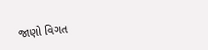જાણો વિગત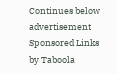Continues below advertisement
Sponsored Links by Taboola